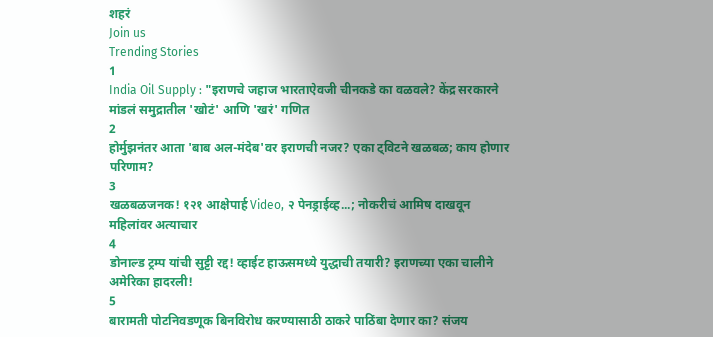शहरं
Join us
Trending Stories
1
India Oil Supply : "इराणचे जहाज भारताऐवजी चीनकडे का वळवले? केंद्र सरकारने मांडलं समुद्रातील 'खोटं' आणि 'खरं' गणित
2
होर्मुझनंतर आता 'बाब अल-मंदेब'वर इराणची नजर? एका ट्विटने खळबळ; काय होणार परिणाम?
3
खळबळजनक! १२१ आक्षेपार्ह Video, २ पेनड्राईव्ह...; नोकरीचं आमिष दाखवून महिलांवर अत्याचार
4
डोनाल्ड ट्रम्प यांची सुट्टी रद्द! व्हाईट हाऊसमध्ये युद्धाची तयारी? इराणच्या एका चालीने अमेरिका हादरली!
5
बारामती पोटनिवडणूक बिनविरोध करण्यासाठी ठाकरे पाठिंबा देणार का? संजय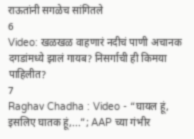राऊतांनी सगळेच सांगितले
6
Video: खळखळ वाहणारं नदीचं पाणी अचानक दगडांमध्ये झालं गायब? निसर्गाची ही किमया पाहिलीत?
7
Raghav Chadha : Video - “घायल हूं, इसलिए घातक हूं,...”; AAP च्या गंभीर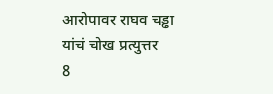आरोपावर राघव चड्ढा यांचं चोख प्रत्युत्तर
8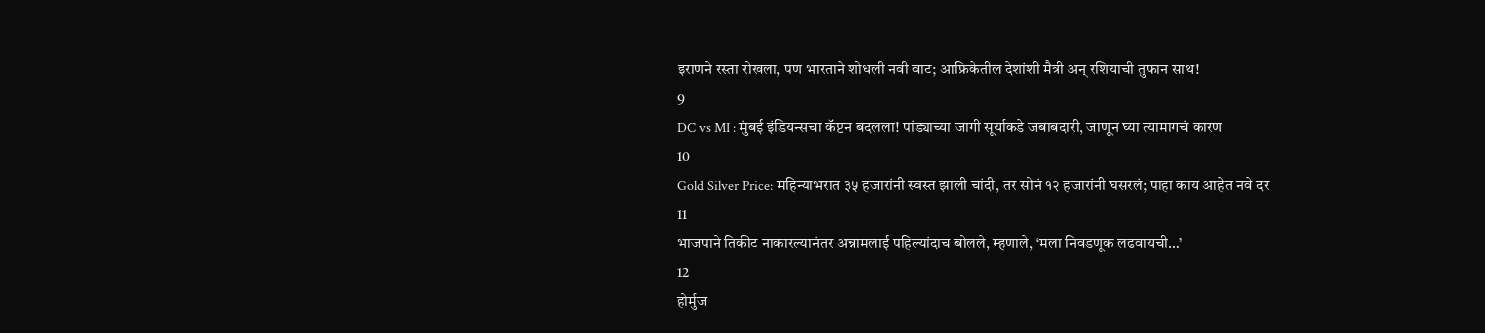इराणने रस्ता रोखला, पण भारताने शोधली नवी वाट; आफ्रिकेतील देशांशी मैत्री अन् रशियाची तुफान साथ!
9
DC vs MI : मुंबई इंडियन्सचा कॅप्टन बदलला! पांड्याच्या जागी सूर्याकडे जबाबदारी, जाणून घ्या त्यामागचं कारण
10
Gold Silver Price: महिन्याभरात ३५ हजारांनी स्वस्त झाली चांदी, तर सोनं १२ हजारांनी घसरलं; पाहा काय आहेत नवे दर
11
भाजपाने तिकीट नाकारल्यानंतर अन्नामलाई पहिल्यांदाच बोलले, म्हणाले, ‘मला निवडणूक लढवायची…’
12
होर्मुज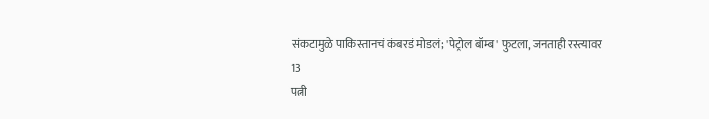संकटामुळे पाकिस्तानचं कंबरडं मोडलं; 'पेट्रोल बॉम्ब' फुटला, जनताही रस्त्यावर
13
पत्नी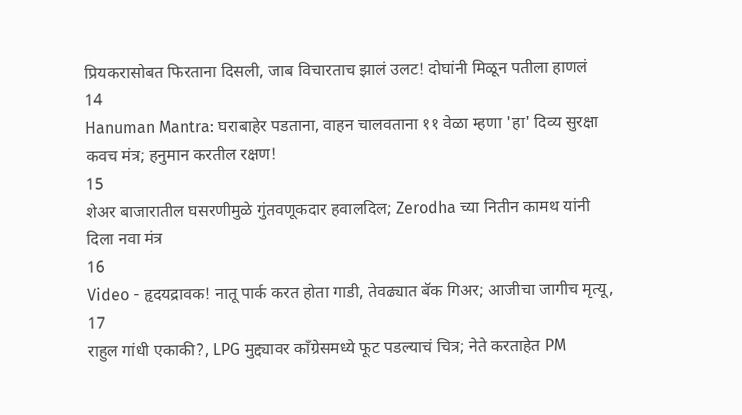प्रियकरासोबत फिरताना दिसली, जाब विचारताच झालं उलट! दोघांनी मिळून पतीला हाणलं
14
Hanuman Mantra: घराबाहेर पडताना, वाहन चालवताना ११ वेळा म्हणा 'हा' दिव्य सुरक्षा कवच मंत्र; हनुमान करतील रक्षण!
15
शेअर बाजारातील घसरणीमुळे गुंतवणूकदार हवालदिल; Zerodha च्या नितीन कामथ यांनी दिला नवा मंत्र
16
Video - हृदयद्रावक! नातू पार्क करत होता गाडी, तेवढ्यात बॅक गिअर; आजीचा जागीच मृत्यू,
17
राहुल गांधी एकाकी?, LPG मुद्द्यावर काँग्रेसमध्ये फूट पडल्याचं चित्र; नेते करताहेत PM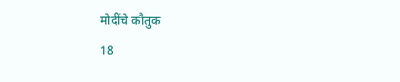मोदींचे कौतुक
18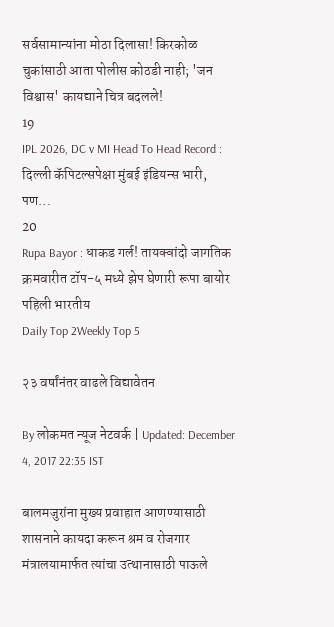सर्वसामान्यांना मोठा दिलासा! किरकोळ चुकांसाठी आता पोलीस कोठडी नाही; 'जन विश्वास' कायद्याने चित्र बदलले!
19
IPL 2026, DC v MI Head To Head Record : दिल्ली कॅपिटल्सपेक्षा मुंबई इंडियन्स भारी, पण...
20
Rupa Bayor : धाकड गर्ल! तायक्वांदो जागतिक क्रमवारीत टॉप-५ मध्ये झेप घेणारी रूपा बायोर पहिली भारतीय
Daily Top 2Weekly Top 5

२३ वर्षांनंतर वाढले विद्यावेतन

By लोकमत न्यूज नेटवर्क | Updated: December 4, 2017 22:35 IST

बालमजुरांना मुख्य प्रवाहात आणण्यासाठी शासनाने कायदा करून श्रम व रोजगार मंत्रालयामार्फत त्यांचा उत्थानासाठी पाऊले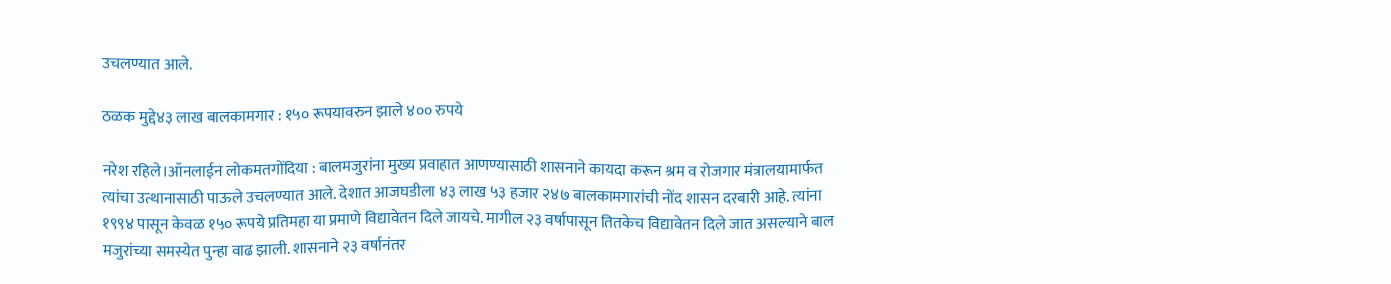उचलण्यात आले.

ठळक मुद्दे४३ लाख बालकामगार : १५० रूपयावरुन झाले ४०० रुपये

नरेश रहिले।ऑनलाईन लोकमतगोंदिया : बालमजुरांना मुख्य प्रवाहात आणण्यासाठी शासनाने कायदा करून श्रम व रोजगार मंत्रालयामार्फत त्यांचा उत्थानासाठी पाऊले उचलण्यात आले. देशात आजघडीला ४३ लाख ५३ हजार २४७ बालकामगारांची नोंद शासन दरबारी आहे. त्यांना १९९४ पासून केवळ १५० रूपये प्रतिमहा या प्रमाणे विद्यावेतन दिले जायचे. मागील २३ वर्षापासून तितकेच विद्यावेतन दिले जात असल्याने बाल मजुरांच्या समस्येत पुन्हा वाढ झाली. शासनाने २३ वर्षानंतर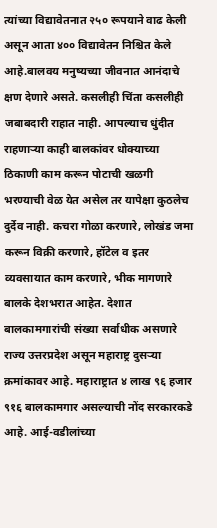त्यांच्या विद्यावेतनात २५० रूपयाने वाढ केली असून आता ४०० विद्यावेतन निश्चित केले आहे.बालवय मनुष्यच्या जीवनात आनंदाचे क्षण देणारे असते. कसलीही चिंता कसलीही जबाबदारी राहात नाही. आपल्याच धुंदीत राहणाऱ्या काही बालकांवर धोक्याच्या ठिकाणी काम करून पोटाची खळगी भरण्याची वेळ येत असेल तर यापेक्षा कुठलेच दुर्देव नाही. कचरा गोळा करणारे, लोखंड जमा करून विक्री करणारे, हॉटेल व इतर व्यवसायात काम करणारे, भीक मागणारे बालके देशभरात आहेत. देशात बालकामगारांची संख्या सर्वाधीक असणारे राज्य उत्तरप्रदेश असून महाराष्ट्र दुसऱ्या क्रमांकावर आहे. महाराष्ट्रात ४ लाख ९६ हजार ९१६ बालकामगार असल्याची नोंद सरकारकडे आहे. आई-वडीलांच्या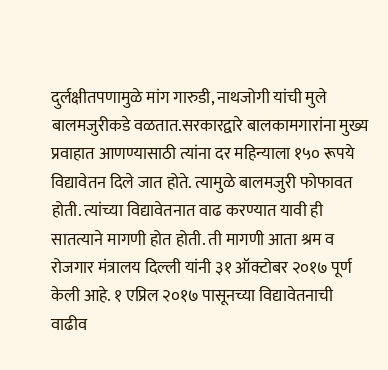दुर्लक्षीतपणामुळे मांग गारुडी, नाथजोगी यांची मुले बालमजुरीकडे वळतात.सरकारद्वारे बालकामगारांना मुख्य प्रवाहात आणण्यासाठी त्यांना दर महिन्याला १५० रूपये विद्यावेतन दिले जात होते. त्यामुळे बालमजुरी फोफावत होती. त्यांच्या विद्यावेतनात वाढ करण्यात यावी ही सातत्याने मागणी होत होती. ती मागणी आता श्रम व रोजगार मंत्रालय दिल्ली यांनी ३१ ऑक्टोबर २०१७ पूर्ण केली आहे. १ एप्रिल २०१७ पासूनच्या विद्यावेतनाची वाढीव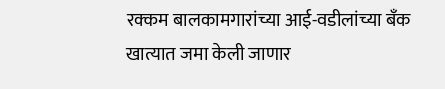रक्कम बालकामगारांच्या आई-वडीलांच्या बँक खात्यात जमा केली जाणार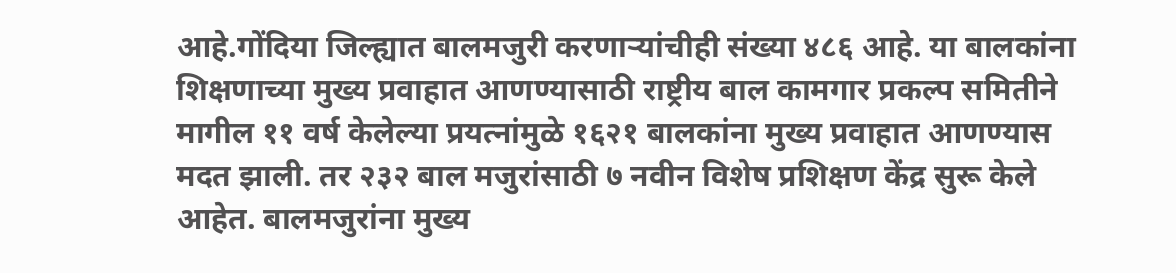आहे.गोंदिया जिल्ह्यात बालमजुरी करणाऱ्यांचीही संख्या ४८६ आहे. या बालकांना शिक्षणाच्या मुख्य प्रवाहात आणण्यासाठी राष्ट्रीय बाल कामगार प्रकल्प समितीने मागील ११ वर्ष केलेल्या प्रयत्नांमुळे १६२१ बालकांना मुख्य प्रवाहात आणण्यास मदत झाली. तर २३२ बाल मजुरांसाठी ७ नवीन विशेष प्रशिक्षण केंद्र सुरू केले आहेत. बालमजुरांना मुख्य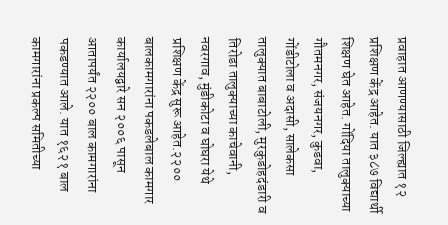प्रवाहात आणण्यासाठी जिल्ह्यात १२ प्रशिक्षण केंद्र आहेत. यात ३८७ विद्यार्थी शिक्षण घेत आहेत. गोंदिया तालुक्याच्या गौतमनगर, संजयनगर, कुडवा, गोंडीटोला व अदासी, सालेकसा तालुक्यात बाबाटोली, मुरकुडोहदंडारी व तिरोडा तालुक्याच्या काचेवानी, नवरगाव, मुंडीकोटा व घोघरा येथे प्रशिक्षण केंद्र सुरू आहेत.२२०० बालकामगारांना पकडलेबाल कामगार कार्यालयद्वारे सन २००६ पासून आतापर्यंत २२०० बाल कामगारांना पकडण्यात आले. यात १६२१ बाल कामगारांना प्रकल्प समितीच्या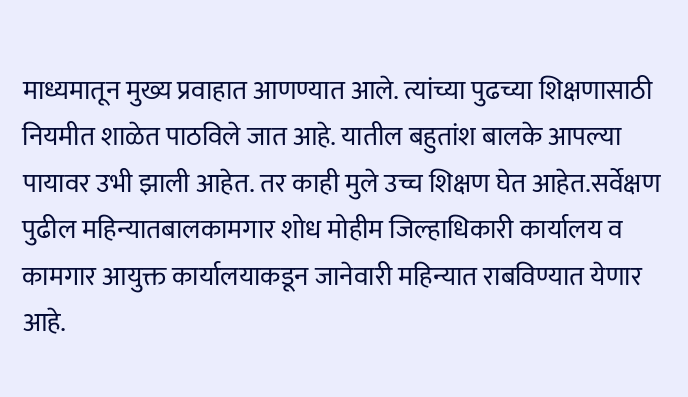माध्यमातून मुख्य प्रवाहात आणण्यात आले. त्यांच्या पुढच्या शिक्षणासाठी नियमीत शाळेत पाठविले जात आहे. यातील बहुतांश बालके आपल्या पायावर उभी झाली आहेत. तर काही मुले उच्च शिक्षण घेत आहेत.सर्वेक्षण पुढील महिन्यातबालकामगार शोध मोहीम जिल्हाधिकारी कार्यालय व कामगार आयुक्त कार्यालयाकडून जानेवारी महिन्यात राबविण्यात येणार आहे.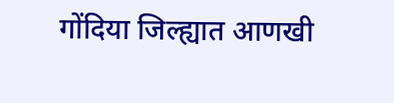गोंदिया जिल्ह्यात आणखी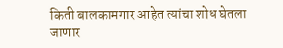किती बालकामगार आहेत त्यांचा शोध घेतला जाणार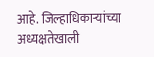आहे. जिल्हाधिकाऱ्यांच्या अध्यक्षतेखाली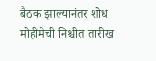बैठक झाल्यानंतर शोध मोहीमेची निश्चीत तारीख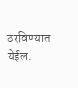ठरविण्यात येईल.